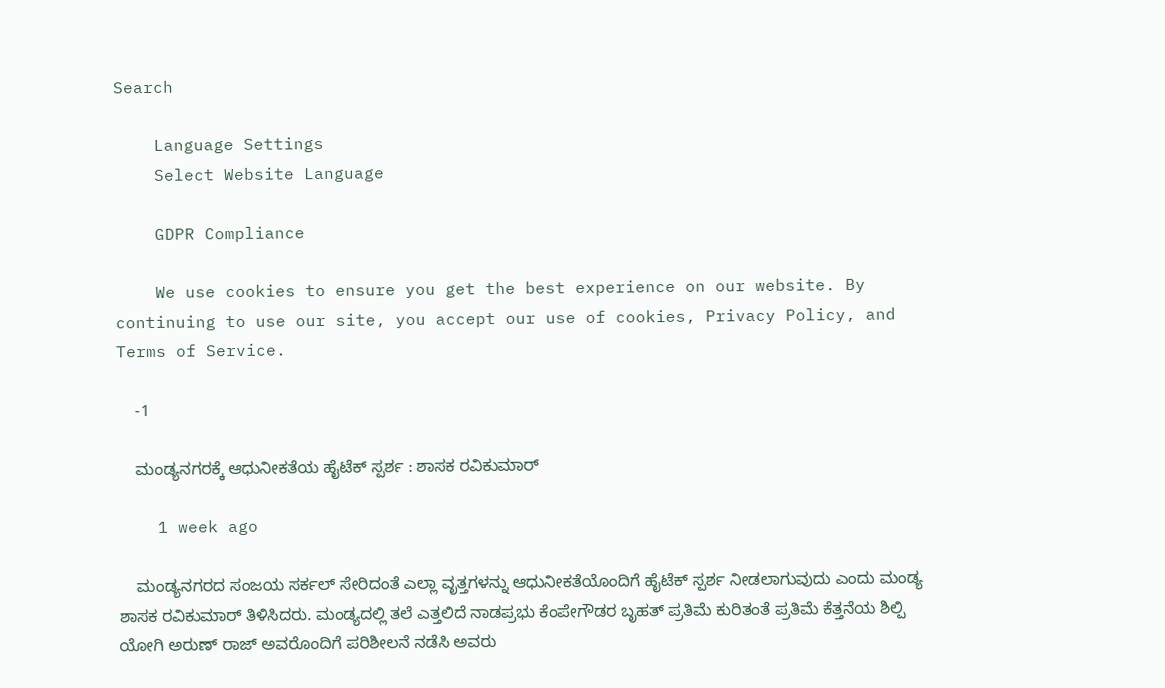Search

    Language Settings
    Select Website Language

    GDPR Compliance

    We use cookies to ensure you get the best experience on our website. By continuing to use our site, you accept our use of cookies, Privacy Policy, and Terms of Service.

    -1

    ಮಂಡ್ಯನಗರಕ್ಕೆ ಆಧುನೀಕತೆಯ ಹೈಟೆಕ್ ಸ್ಪರ್ಶ : ಶಾಸಕ ರವಿಕುಮಾರ್

    1 week ago

    ಮಂಡ್ಯನಗರದ ಸಂಜಯ ಸರ್ಕಲ್ ಸೇರಿದಂತೆ ಎಲ್ಲಾ ವೃತ್ತಗಳನ್ನು ಆಧುನೀಕತೆಯೊಂದಿಗೆ ಹೈಟೆಕ್ ಸ್ಪರ್ಶ ನೀಡಲಾಗುವುದು ಎಂದು ಮಂಡ್ಯ ಶಾಸಕ ರವಿಕುಮಾರ್ ತಿಳಿಸಿದರು. ಮಂಡ್ಯದಲ್ಲಿ ತಲೆ ಎತ್ತಲಿದೆ ನಾಡಪ್ರಭು ಕೆಂಪೇಗೌಡರ ಬೃಹತ್ ಪ್ರತಿಮೆ ಕುರಿತಂತೆ ಪ್ರತಿಮೆ ಕೆತ್ತನೆಯ ಶಿಲ್ಪಿ ಯೋಗಿ ಅರುಣ್ ರಾಜ್ ಅವರೊಂದಿಗೆ ಪರಿಶೀಲನೆ ನಡೆಸಿ ಅವರು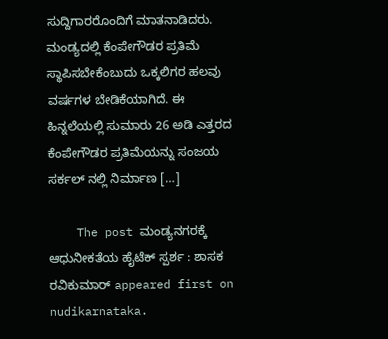ಸುದ್ದಿಗಾರರೊಂದಿಗೆ ಮಾತನಾಡಿದರು. ಮಂಡ್ಯದಲ್ಲಿ ಕೆಂಪೇಗೌಡರ ಪ್ರತಿಮೆ ಸ್ಥಾಪಿಸಬೇಕೆಂಬುದು ಒಕ್ಕಲಿಗರ ಹಲವು ವರ್ಷಗಳ ಬೇಡಿಕೆಯಾಗಿದೆ. ಈ ಹಿನ್ನಲೆಯಲ್ಲಿ ಸುಮಾರು 26 ಅಡಿ ಎತ್ತರದ ಕೆಂಪೇಗೌಡರ ಪ್ರತಿಮೆಯನ್ನು ಸಂಜಯ ಸರ್ಕಲ್ ನಲ್ಲಿ ನಿರ್ಮಾಣ […]

    The post ಮಂಡ್ಯನಗರಕ್ಕೆ ಆಧುನೀಕತೆಯ ಹೈಟೆಕ್ ಸ್ಪರ್ಶ : ಶಾಸಕ ರವಿಕುಮಾರ್ appeared first on nudikarnataka.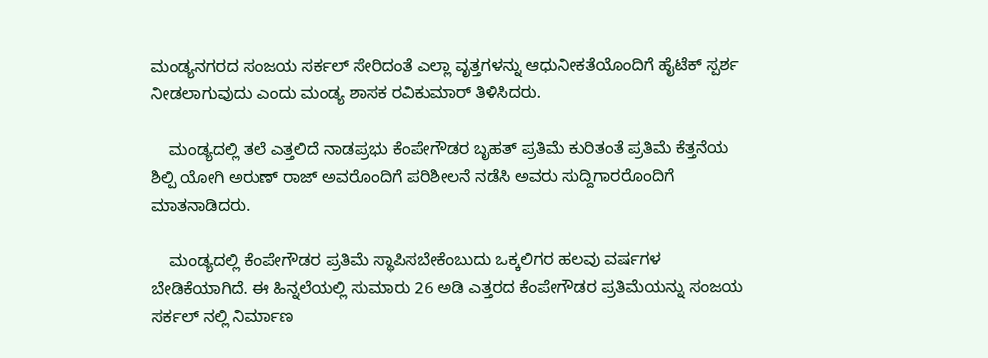ಮಂಡ್ಯನಗರದ ಸಂಜಯ ಸರ್ಕಲ್ ಸೇರಿದಂತೆ ಎಲ್ಲಾ ವೃತ್ತಗಳನ್ನು ಆಧುನೀಕತೆಯೊಂದಿಗೆ ಹೈಟೆಕ್ ಸ್ಪರ್ಶ ನೀಡಲಾಗುವುದು ಎಂದು ಮಂಡ್ಯ ಶಾಸಕ ರವಿಕುಮಾರ್ ತಿಳಿಸಿದರು.

    ಮಂಡ್ಯದಲ್ಲಿ ತಲೆ ಎತ್ತಲಿದೆ ನಾಡಪ್ರಭು ಕೆಂಪೇಗೌಡರ ಬೃಹತ್ ಪ್ರತಿಮೆ ಕುರಿತಂತೆ ಪ್ರತಿಮೆ ಕೆತ್ತನೆಯ ಶಿಲ್ಪಿ ಯೋಗಿ ಅರುಣ್ ರಾಜ್ ಅವರೊಂದಿಗೆ ಪರಿಶೀಲನೆ ನಡೆಸಿ ಅವರು ಸುದ್ದಿಗಾರರೊಂದಿಗೆ ಮಾತನಾಡಿದರು.

    ಮಂಡ್ಯದಲ್ಲಿ ಕೆಂಪೇಗೌಡರ ಪ್ರತಿಮೆ ಸ್ಥಾಪಿಸಬೇಕೆಂಬುದು ಒಕ್ಕಲಿಗರ ಹಲವು ವರ್ಷಗಳ ಬೇಡಿಕೆಯಾಗಿದೆ. ಈ ಹಿನ್ನಲೆಯಲ್ಲಿ ಸುಮಾರು 26 ಅಡಿ ಎತ್ತರದ ಕೆಂಪೇಗೌಡರ ಪ್ರತಿಮೆಯನ್ನು ಸಂಜಯ ಸರ್ಕಲ್ ನಲ್ಲಿ ನಿರ್ಮಾಣ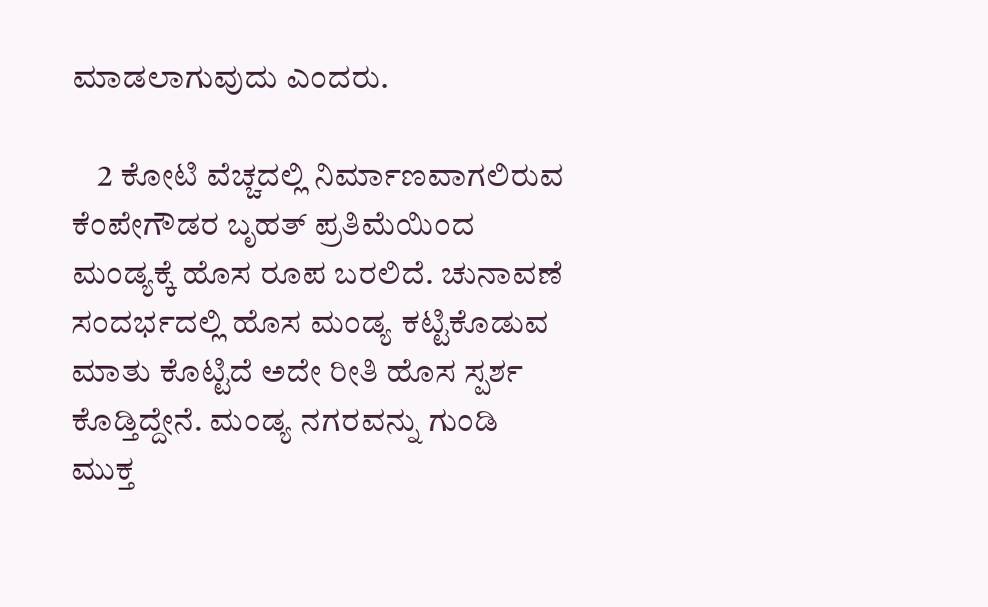ಮಾಡಲಾಗುವುದು ಎಂದರು.

    2 ಕೋಟಿ ವೆಚ್ಚದಲ್ಲಿ ನಿರ್ಮಾಣವಾಗಲಿರುವ ಕೆಂಪೇಗೌಡರ ಬೃಹತ್ ಪ್ರತಿಮೆಯಿಂದ ಮಂಡ್ಯಕ್ಕೆ ಹೊಸ ರೂಪ ಬರಲಿದೆ. ಚುನಾವಣೆ ಸಂದರ್ಭದಲ್ಲಿ ಹೊಸ ಮಂಡ್ಯ ಕಟ್ಟಿಕೊಡುವ ಮಾತು ಕೊಟ್ಟಿದೆ ಅದೇ ರೀತಿ ಹೊಸ ಸ್ಪರ್ಶ ಕೊಡ್ತಿದ್ದೇನೆ. ಮಂಡ್ಯ ನಗರವನ್ನು ಗುಂಡಿ ಮುಕ್ತ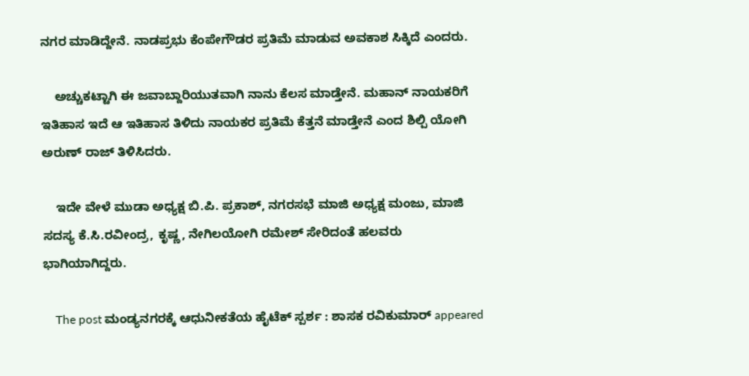ನಗರ ಮಾಡಿದ್ದೇನೆ. ನಾಡಪ್ರಭು ಕೆಂಪೇಗೌಡರ ಪ್ರತಿಮೆ ಮಾಡುವ ಅವಕಾಶ ಸಿಕ್ಕಿದೆ ಎಂದರು.

    ಅಚ್ಚುಕಟ್ಟಾಗಿ ಈ ಜವಾಬ್ದಾರಿಯುತವಾಗಿ ನಾನು ಕೆಲಸ ಮಾಡ್ತೇನೆ. ಮಹಾನ್ ನಾಯಕರಿಗೆ ಇತಿಹಾಸ ಇದೆ ಆ ಇತಿಹಾಸ ತಿಳಿದು ನಾಯಕರ ಪ್ರತಿಮೆ ಕೆತ್ತನೆ ಮಾಡ್ತೇನೆ ಎಂದ ಶಿಲ್ಪಿ ಯೋಗಿ ಅರುಣ್ ರಾಜ್ ತಿಳಿಸಿದರು.

    ಇದೇ ವೇಳೆ ಮುಡಾ ಅಧ್ಯಕ್ಷ ಬಿ.ಪಿ. ಪ್ರಕಾಶ್, ನಗರಸಭೆ ಮಾಜಿ ಅಧ್ಯಕ್ಷ ಮಂಜು, ಮಾಜಿ ಸದಸ್ಯ ಕೆ.ಸಿ.ರವೀಂದ್ರ, ಕೃಷ್ಣ, ನೇಗಿಲಯೋಗಿ ರಮೇಶ್ ಸೇರಿದಂತೆ ಹಲವರು ಭಾಗಿಯಾಗಿದ್ದರು.

    The post ಮಂಡ್ಯನಗರಕ್ಕೆ ಆಧುನೀಕತೆಯ ಹೈಟೆಕ್ ಸ್ಪರ್ಶ : ಶಾಸಕ ರವಿಕುಮಾರ್ appeared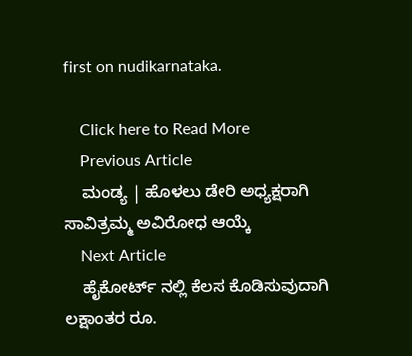first on nudikarnataka.

    Click here to Read More
    Previous Article
    ಮಂಡ್ಯ | ಹೊಳಲು ಡೇರಿ ಅಧ್ಯಕ್ಷರಾಗಿ ಸಾವಿತ್ರಮ್ಮ ಅವಿರೋಧ ಆಯ್ಕೆ
    Next Article
    ಹೈಕೋರ್ಟ್ ನಲ್ಲಿ ಕೆಲಸ ಕೊಡಿಸುವುದಾಗಿ ಲಕ್ಷಾಂತರ ರೂ.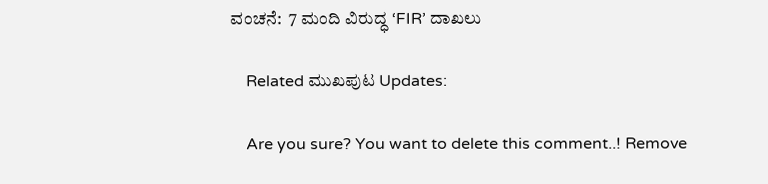ವಂಚನೆ:  7 ಮಂದಿ ವಿರುದ್ಧ ‘FIR’ ದಾಖಲು

    Related ಮುಖಪುಟ Updates:

    Are you sure? You want to delete this comment..! Remove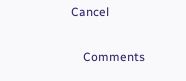Cancel

    Comments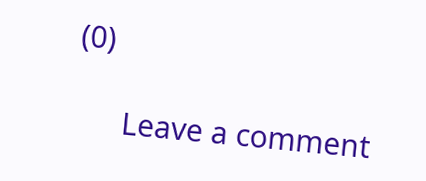(0)

      Leave a comment